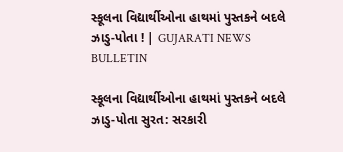સ્કૂલના વિદ્યાર્થીઓના હાથમાં પુસ્તકને બદલે ઝાડુ-પોતા ! | GUJARATI NEWS BULLETIN

સ્કૂલના વિદ્યાર્થીઓના હાથમાં પુસ્તકને બદલે ઝાડુ-પોતા સુરત: સરકારી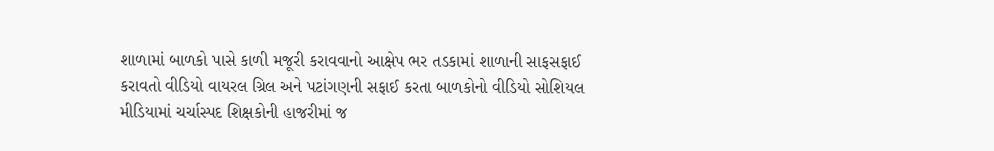શાળામાં બાળકો પાસે કાળી મજૂરી કરાવવાનો આક્ષેપ ભર તડકામાં શાળાની સાફસફાઈ કરાવતો વીડિયો વાયરલ ગ્રિલ અને પટાંગણની સફાઈ કરતા બાળકોનો વીડિયો સોશિયલ મીડિયામાં ચર્ચાસ્પદ શિક્ષકોની હાજરીમાં જ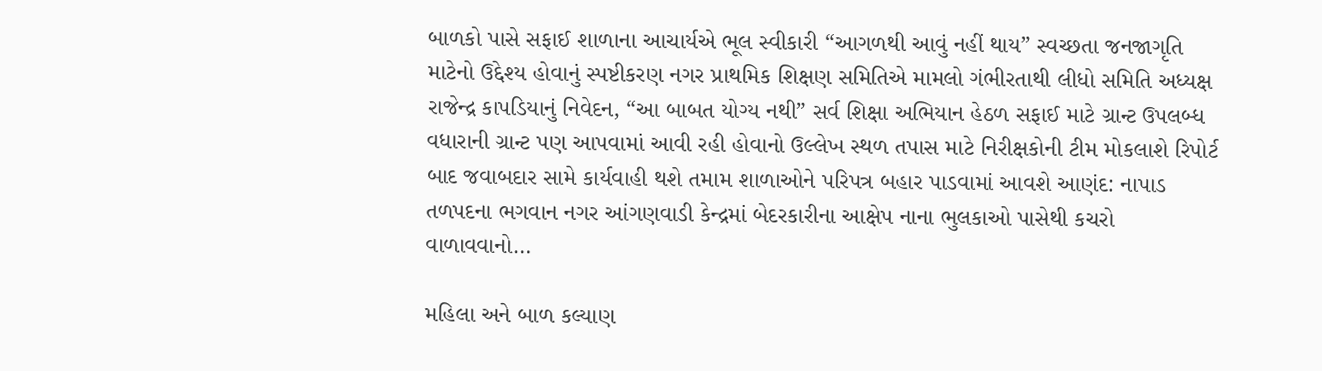બાળકો પાસે સફાઈ શાળાના આચાર્યએ ભૂલ સ્વીકારી “આગળથી આવું નહીં થાય” સ્વચ્છતા જનજાગૃતિ માટેનો ઉદ્દેશ્ય હોવાનું સ્પષ્ટીકરણ નગર પ્રાથમિક શિક્ષણ સમિતિએ મામલો ગંભીરતાથી લીધો સમિતિ અધ્યક્ષ રાજેન્દ્ર કાપડિયાનું નિવેદન, “આ બાબત યોગ્ય નથી” સર્વ શિક્ષા અભિયાન હેઠળ સફાઈ માટે ગ્રાન્ટ ઉપલબ્ધ વધારાની ગ્રાન્ટ પણ આપવામાં આવી રહી હોવાનો ઉલ્લેખ સ્થળ તપાસ માટે નિરીક્ષકોની ટીમ મોકલાશે રિપોર્ટ બાદ જવાબદાર સામે કાર્યવાહી થશે તમામ શાળાઓને પરિપત્ર બહાર પાડવામાં આવશે આણંદ: નાપાડ તળપદના ભગવાન નગર આંગણવાડી કેન્દ્રમાં બેદરકારીના આક્ષેપ નાના ભુલકાઓ પાસેથી કચરો વાળાવવાનો…

મહિલા અને બાળ કલ્યાણ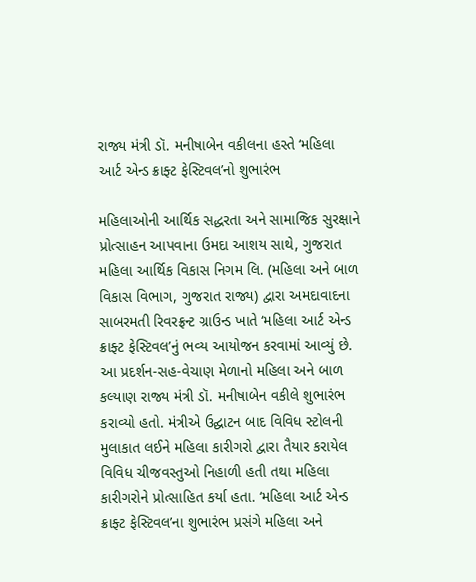રાજ્ય મંત્રી ડૉ. મનીષાબેન વકીલના હસ્તે ‘મહિલા આર્ટ એન્ડ ક્રાફ્ટ ફેસ્ટિવલ’નો શુભારંભ

મહિલાઓની આર્થિક સદ્ધરતા અને સામાજિક સુરક્ષાને પ્રોત્સાહન આપવાના ઉમદા આશય સાથે, ગુજરાત મહિલા આર્થિક વિકાસ નિગમ લિ. (મહિલા અને બાળ વિકાસ વિભાગ, ગુજરાત રાજ્ય) દ્વારા અમદાવાદના સાબરમતી રિવરફ્રન્ટ ગ્રાઉન્ડ ખાતે ‘મહિલા આર્ટ એન્ડ ક્રાફ્ટ ફેસ્ટિવલ’નું ભવ્ય આયોજન કરવામાં આવ્યું છે. આ પ્રદર્શન-સહ-વેચાણ મેળાનો મહિલા અને બાળ કલ્યાણ રાજ્ય મંત્રી ડૉ. મનીષાબેન વકીલે શુભારંભ કરાવ્યો હતો. મંત્રીએ ઉદ્ઘાટન બાદ વિવિધ સ્ટોલની મુલાકાત લઈને મહિલા કારીગરો દ્વારા તૈયાર કરાયેલ વિવિધ ચીજવસ્તુઓ નિહાળી હતી તથા મહિલા કારીગરોને પ્રોત્સાહિત કર્યા હતા. ‘મહિલા આર્ટ એન્ડ ક્રાફ્ટ ફેસ્ટિવલ’ના શુભારંભ પ્રસંગે મહિલા અને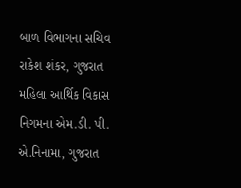બાળ વિભાગના સચિવ રાકેશ શંકર, ગુજરાત મહિલા આર્થિક વિકાસ નિગમના એમ.ડી. પી. એ.નિનામા, ગુજરાત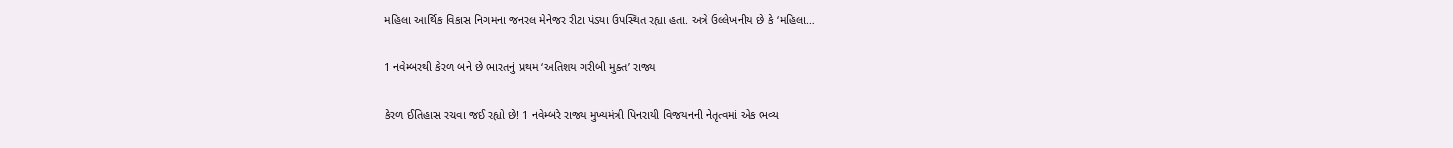મહિલા આર્થિક વિકાસ નિગમના જનરલ મેનેજર રીટા પંડ્યા ઉપસ્થિત રહ્યા હતા. અત્રે ઉલ્લેખનીય છે કે ‘મહિલા…

1 નવેમ્બરથી કેરળ બને છે ભારતનું પ્રથમ ‘અતિશય ગરીબી મુક્ત’ રાજ્ય

કેરળ ઈતિહાસ રચવા જઈ રહ્યો છે! 1 નવેમ્બરે રાજ્ય મુખ્યમંત્રી પિનરાયી વિજયનની નેતૃત્વમાં એક ભવ્ય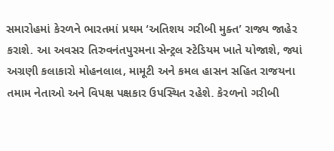સમારોહમાં કેરળને ભારતમાં પ્રથમ ‘અતિશય ગરીબી મુક્ત’ રાજ્ય જાહેર કરાશે. આ અવસર તિરુવનંતપુરમના સેન્ટ્રલ સ્ટેડિયમ ખાતે યોજાશે, જ્યાં અગ્રણી કલાકારો મોહનલાલ, મામૂટી અને કમલ હાસન સહિત રાજયના તમામ નેતાઓ અને વિપક્ષ પક્ષકાર ઉપસ્થિત રહેશે. કેરળનો ગરીબી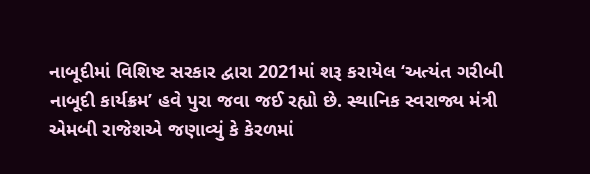નાબૂદીમાં વિશિષ્ટ સરકાર દ્વારા 2021માં શરૂ કરાયેલ ‘અત્યંત ગરીબી નાબૂદી કાર્યક્રમ’ હવે પુરા જવા જઈ રહ્યો છે. સ્થાનિક સ્વરાજ્ય મંત્રી એમબી રાજેશએ જણાવ્યું કે કેરળમાં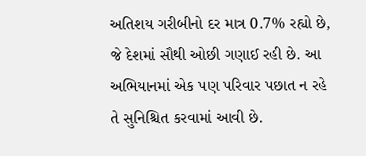અતિશય ગરીબીનો દર માત્ર 0.7% રહ્યો છે, જે દેશમાં સૌથી ઓછી ગણાઈ રહી છે. આ અભિયાનમાં એક પણ પરિવાર પછાત ન રહે તે સુનિશ્ચિત કરવામાં આવી છે.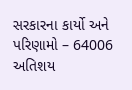સરકારના કાર્યો અને પરિણામો – 64006 અતિશય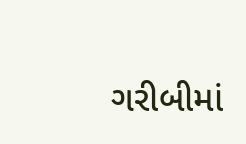ગરીબીમાં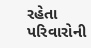રહેતા પરિવારોની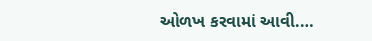ઓળખ કરવામાં આવી.…